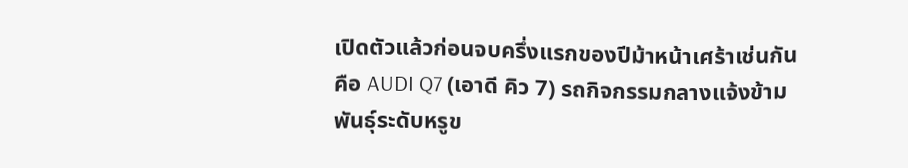เปิดตัวแล้วก่อนจบครึ่งแรกของปีม้าหน้าเศร้าเช่นกัน คือ AUDI Q7 (เอาดี คิว 7) รถกิจกรรมกลางแจ้งข้ามพันธุ์ระดับหรูข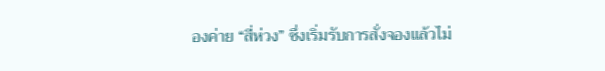องค่าย “สี่ห่วง” ซึ่งเริ่มรับการสั่งจองแล้วไม่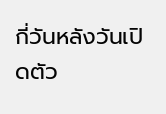กี่วันหลังวันเปิดตัว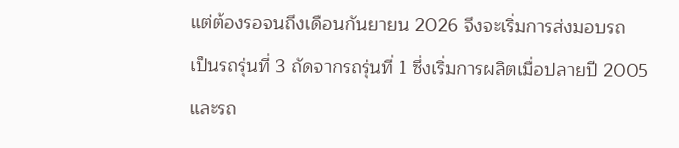แต่ต้องรอจนถึงเดือนกันยายน 2026 จึงจะเริ่มการส่งมอบรถ
เป็นรถรุ่นที่ 3 ถัดจากรถรุ่นที่ 1 ซึ่งเริ่มการผลิตเมื่อปลายปี 2005 และรถ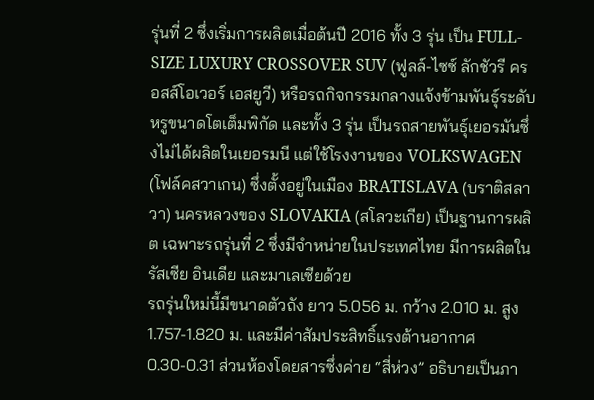รุ่นที่ 2 ซึ่งเริ่มการผลิตเมื่อต้นปี 2016 ทั้ง 3 รุ่น เป็น FULL-SIZE LUXURY CROSSOVER SUV (ฟูลล์-ไซซ์ ลักชัวรี ครอสส์โอเวอร์ เอสยูวี) หรือรถกิจกรรมกลางแจ้งข้ามพันธุ์ระดับหรูขนาดโตเต็มพิกัด และทั้ง 3 รุ่น เป็นรถสายพันธุ์เยอรมันซึ่งไม่ได้ผลิตในเยอรมนี แต่ใช้โรงงานของ VOLKSWAGEN (โฟล์คสวาเกน) ซึ่งตั้งอยู่ในเมือง BRATISLAVA (บราติสลาวา) นครหลวงของ SLOVAKIA (สโลวะเกีย) เป็นฐานการผลิต เฉพาะรถรุ่นที่ 2 ซึ่งมีจำหน่ายในประเทศไทย มีการผลิตในรัสเซีย อินเดีย และมาเลเซียด้วย
รถรุ่นใหม่นี้มีขนาดตัวถัง ยาว 5.056 ม. กว้าง 2.010 ม. สูง 1.757-1.820 ม. และมีค่าสัมประสิทธิ์แรงต้านอากาศ 0.30-0.31 ส่วนห้องโดยสารซึ่งค่าย “สี่ห่วง” อธิบายเป็นภา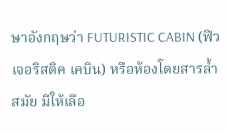ษาอังกฤษว่า FUTURISTIC CABIN (ฟิวเจอริสติค เคบิน) หรือห้องโดยสารล้ำสมัย มีให้เลือ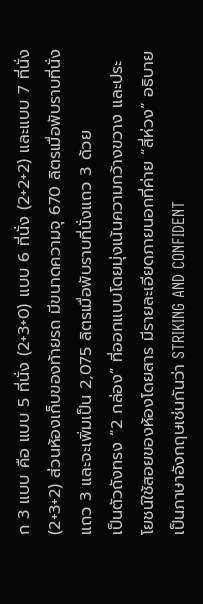ก 3 แบบ คือ แบบ 5 ที่นั่ง (2+3+0) แบบ 6 ที่นั่ง (2+2+2) และแบบ 7 ที่นั่ง (2+3+2) ส่วนห้องเก็บของท้ายรถ มีขนาดความจุ 670 ลิตรเมื่อพับราบที่นั่งแถว 3 และจะเพิ่มเป็น 2,075 ลิตรเมื่อพับราบที่นั่งแถว 3 ด้วย
เป็นตัวถังทรง “2 กล่อง” ที่ออกแบบโดยมุ่งเน้นความกว้างขวาง และประโยชน์ใช้สอยของห้องโดยสาร มีรายละเอียดภายนอกที่ค่าย “สี่ห่วง” อธิบายเป็นภาษาอังกฤษเช่นกันว่า STRIKING AND CONFIDENT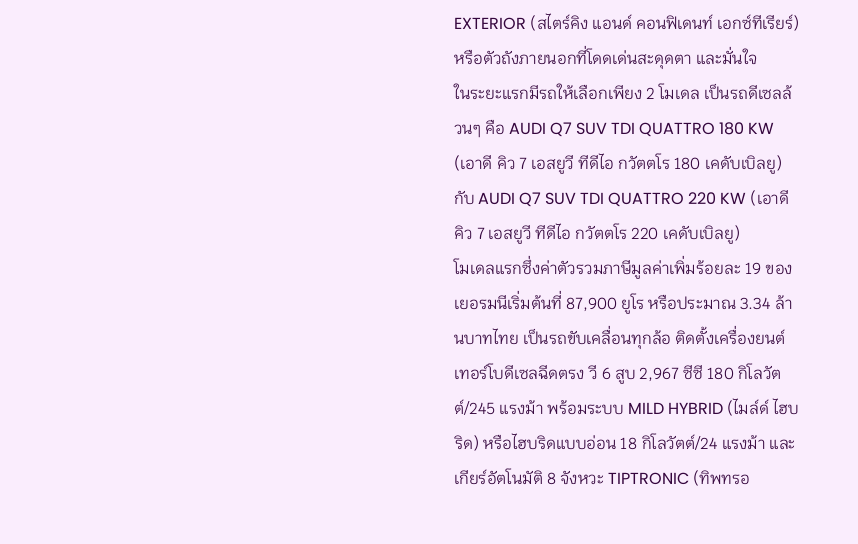EXTERIOR (สไตร์คิง แอนด์ คอนฟิเดนท์ เอกซ์ทีเรียร์) หรือตัวถังภายนอกที่โดดเด่นสะดุดตา และมั่นใจ
ในระยะแรกมีรถให้เลือกเพียง 2 โมเดล เป็นรถดีเซลล้วนๆ คือ AUDI Q7 SUV TDI QUATTRO 180 KW (เอาดี คิว 7 เอสยูวี ทีดีไอ กวัตตโร 180 เคดับเบิลยู) กับ AUDI Q7 SUV TDI QUATTRO 220 KW (เอาดี คิว 7 เอสยูวี ทีดีไอ กวัตตโร 220 เคดับเบิลยู)
โมเดลแรกซึ่งค่าตัวรวมภาษีมูลค่าเพิ่มร้อยละ 19 ของเยอรมนีเริ่มต้นที่ 87,900 ยูโร หรือประมาณ 3.34 ล้านบาทไทย เป็นรถขับเคลื่อนทุกล้อ ติดตั้งเครื่องยนต์เทอร์โบดีเซลฉีดตรง วี 6 สูบ 2,967 ซีซี 180 กิโลวัตต์/245 แรงม้า พร้อมระบบ MILD HYBRID (ไมล์ด์ ไฮบริด) หรือไฮบริดแบบอ่อน 18 กิโลวัตต์/24 แรงม้า และเกียร์อัตโนมัติ 8 จังหวะ TIPTRONIC (ทิพทรอ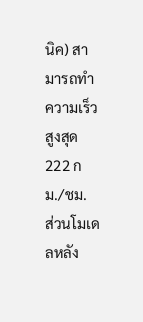นิค) สามารถทำความเร็วสูงสุด 222 กม./ชม.
ส่วนโมเดลหลัง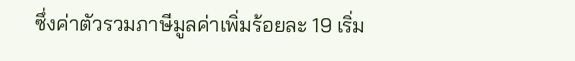ซึ่งค่าตัวรวมภาษีมูลค่าเพิ่มร้อยละ 19 เริ่ม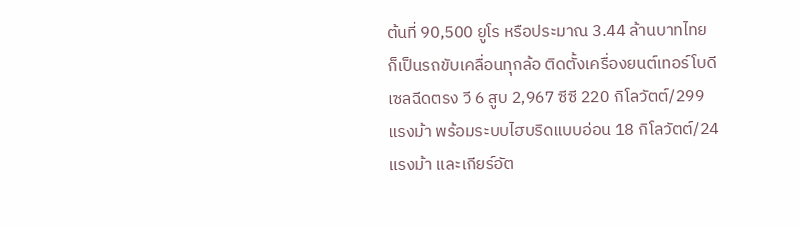ต้นที่ 90,500 ยูโร หรือประมาณ 3.44 ล้านบาทไทย ก็เป็นรถขับเคลื่อนทุกล้อ ติดตั้งเครื่องยนต์เทอร์โบดีเซลฉีดตรง วี 6 สูบ 2,967 ซีซี 220 กิโลวัตต์/299 แรงม้า พร้อมระบบไฮบริดแบบอ่อน 18 กิโลวัตต์/24 แรงม้า และเกียร์อัต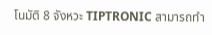โนมัติ 8 จังหวะ TIPTRONIC สามารถทำ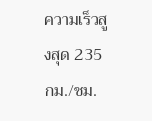ความเร็วสูงสุด 235 กม./ชม.